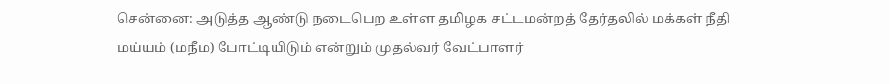சென்னை: அடுத்த ஆண்டு நடைபெற உள்ள தமிழக சட்டமன்றத் தேர்தலில் மக்கள் நீதி மய்யம் (மநீம) போட்டியிடும் என்றும் முதல்வர் வேட்பாளர்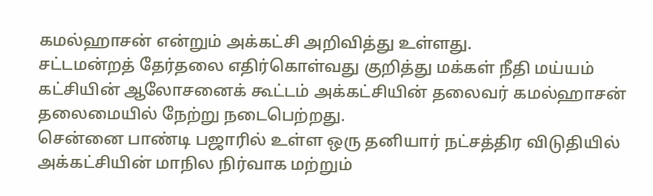கமல்ஹாசன் என்றும் அக்கட்சி அறிவித்து உள்ளது.
சட்டமன்றத் தேர்தலை எதிர்கொள்வது குறித்து மக்கள் நீதி மய்யம் கட்சியின் ஆலோசனைக் கூட்டம் அக்கட்சியின் தலைவர் கமல்ஹாசன் தலைமையில் நேற்று நடைபெற்றது.
சென்னை பாண்டி பஜாரில் உள்ள ஒரு தனியார் நட்சத்திர விடுதியில் அக்கட்சியின் மாநில நிர்வாக மற்றும்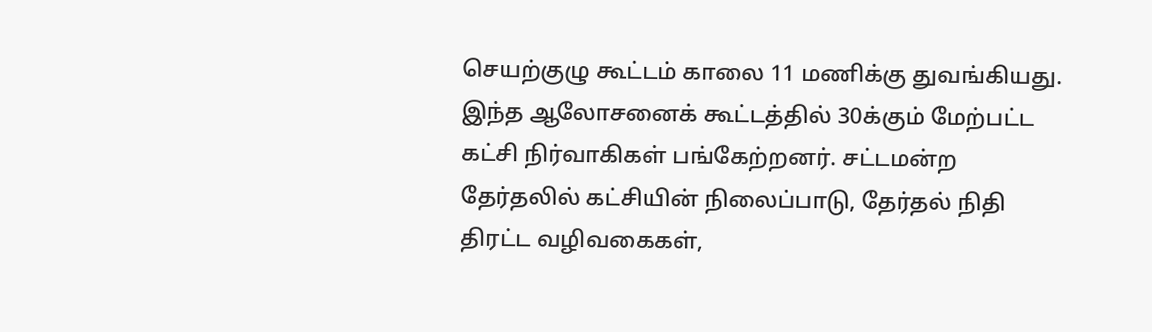செயற்குழு கூட்டம் காலை 11 மணிக்கு துவங்கியது.
இந்த ஆலோசனைக் கூட்டத்தில் 30க்கும் மேற்பட்ட கட்சி நிர்வாகிகள் பங்கேற்றனர். சட்டமன்ற தேர்தலில் கட்சியின் நிலைப்பாடு, தேர்தல் நிதி திரட்ட வழிவகைகள்,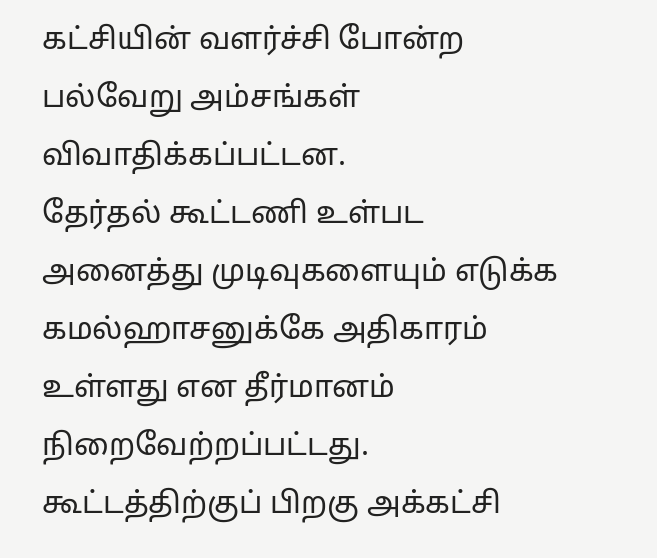கட்சியின் வளர்ச்சி போன்ற பல்வேறு அம்சங்கள் விவாதிக்கப்பட்டன.
தேர்தல் கூட்டணி உள்பட அனைத்து முடிவுகளையும் எடுக்க கமல்ஹாசனுக்கே அதிகாரம் உள்ளது என தீர்மானம் நிறைவேற்றப்பட்டது.
கூட்டத்திற்குப் பிறகு அக்கட்சி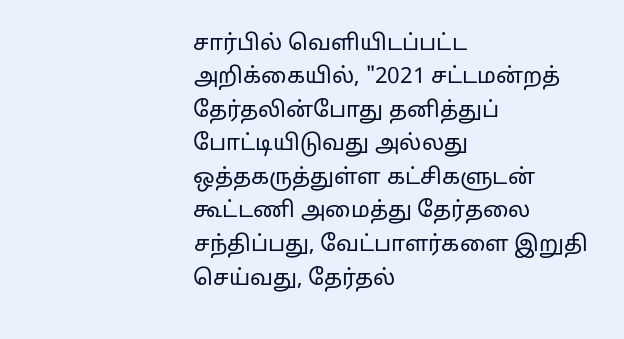சார்பில் வெளியிடப்பட்ட அறிக்கையில், "2021 சட்டமன்றத் தேர்தலின்போது தனித்துப் போட்டியிடுவது அல்லது ஒத்தகருத்துள்ள கட்சிகளுடன் கூட்டணி அமைத்து தேர்தலை சந்திப்பது, வேட்பாளர்களை இறுதி செய்வது, தேர்தல்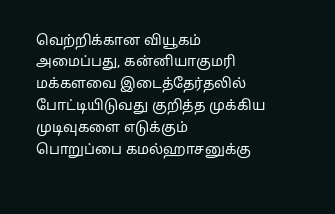வெற்றிக்கான வியூகம் அமைப்பது, கன்னியாகுமரி மக்களவை இடைத்தேர்தலில் போட்டியிடுவது குறித்த முக்கிய முடிவுகளை எடுக்கும் பொறுப்பை கமல்ஹாசனுக்கு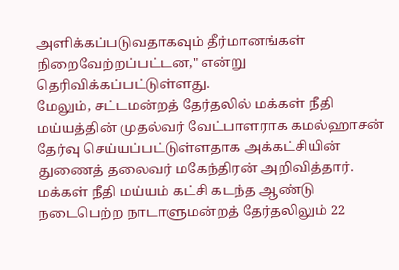அளிக்கப்படுவதாகவும் தீர்மானங்கள் நிறைவேற்றப்பட்டன," என்று தெரிவிக்கப்பட்டுள்ளது.
மேலும், சட்டமன்றத் தேர்தலில் மக்கள் நீதி மய்யத்தின் முதல்வர் வேட்பாளராக கமல்ஹாசன் தேர்வு செய்யப்பட்டுள்ளதாக அக்கட்சியின் துணைத் தலைவர் மகேந்திரன் அறிவித்தார்.
மக்கள் நீதி மய்யம் கட்சி கடந்த ஆண்டு நடைபெற்ற நாடாளுமன்றத் தேர்தலிலும் 22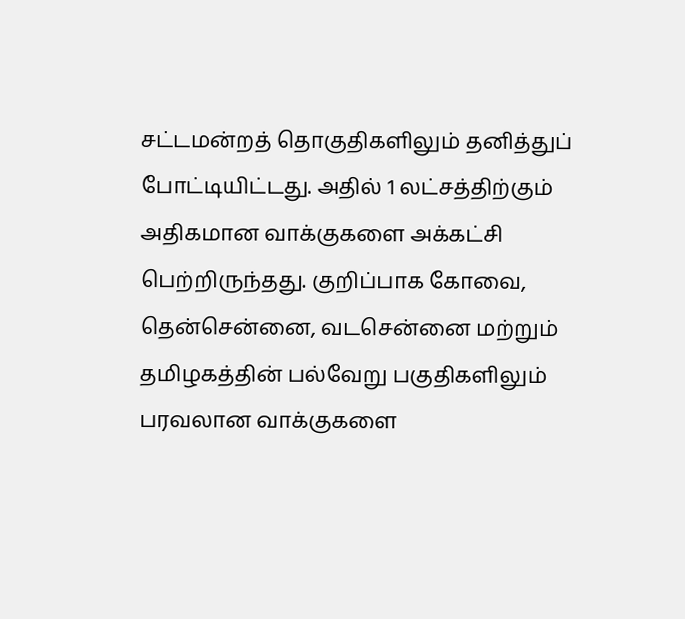சட்டமன்றத் தொகுதிகளிலும் தனித்துப் போட்டியிட்டது. அதில் 1 லட்சத்திற்கும் அதிகமான வாக்குகளை அக்கட்சி பெற்றிருந்தது. குறிப்பாக கோவை, தென்சென்னை, வடசென்னை மற்றும் தமிழகத்தின் பல்வேறு பகுதிகளிலும் பரவலான வாக்குகளை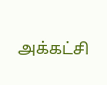அக்கட்சி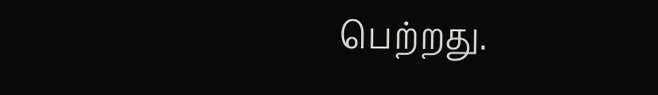பெற்றது.